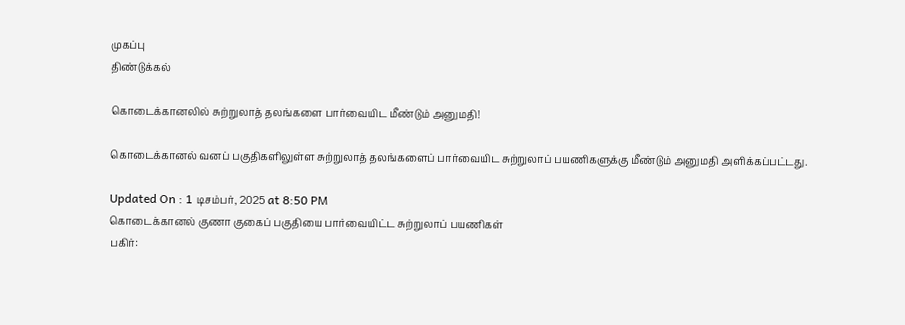முகப்பு
திண்டுக்கல்

கொடைக்கானலில் சுற்றுலாத் தலங்களை பார்வையிட மீண்டும் அனுமதி!

கொடைக்கானல் வனப் பகுதிகளிலுள்ள சுற்றுலாத் தலங்களைப் பார்வையிட சுற்றுலாப் பயணிகளுக்கு மீண்டும் அனுமதி அளிக்கப்பட்டது.

Updated On : 1 டிசம்பர், 2025 at 8:50 PM
கொடைக்கானல் குணா குகைப் பகுதியை பார்வையிட்ட சுற்றுலாப் பயணிகள்
பகிர்: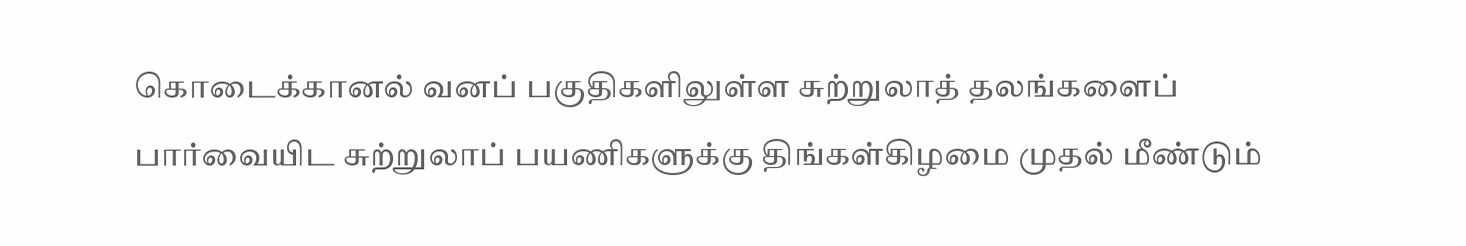கொடைக்கானல் வனப் பகுதிகளிலுள்ள சுற்றுலாத் தலங்களைப் பார்வையிட சுற்றுலாப் பயணிகளுக்கு திங்கள்கிழமை முதல் மீண்டும்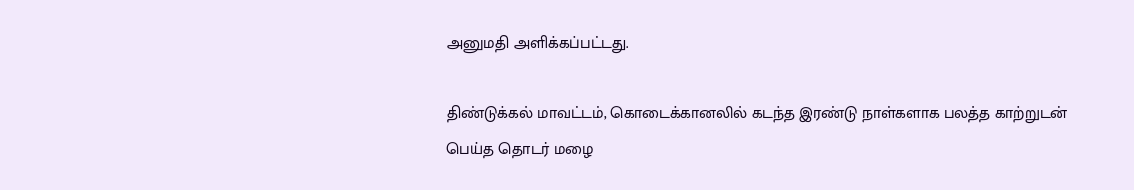அனுமதி அளிக்கப்பட்டது.

திண்டுக்கல் மாவட்டம், கொடைக்கானலில் கடந்த இரண்டு நாள்களாக பலத்த காற்றுடன் பெய்த தொடர் மழை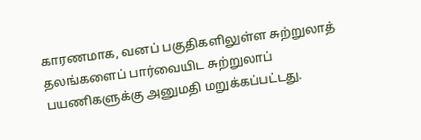காரணமாக, வனப் பகுதிகளிலுள்ள சுற்றுலாத் தலங்களைப் பார்வையிட சுற்றுலாப் பயணிகளுக்கு அனுமதி மறுக்கப்பட்டது.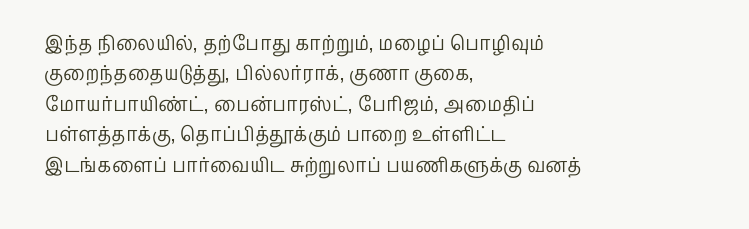இந்த நிலையில், தற்போது காற்றும், மழைப் பொழிவும் குறைந்ததையடுத்து, பில்லர்ராக், குணா குகை, மோயர்பாயிண்ட், பைன்பாரஸ்ட், பேரிஜம், அமைதிப் பள்ளத்தாக்கு, தொப்பித்தூக்கும் பாறை உள்ளிட்ட இடங்களைப் பார்வையிட சுற்றுலாப் பயணிகளுக்கு வனத்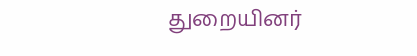துறையினர்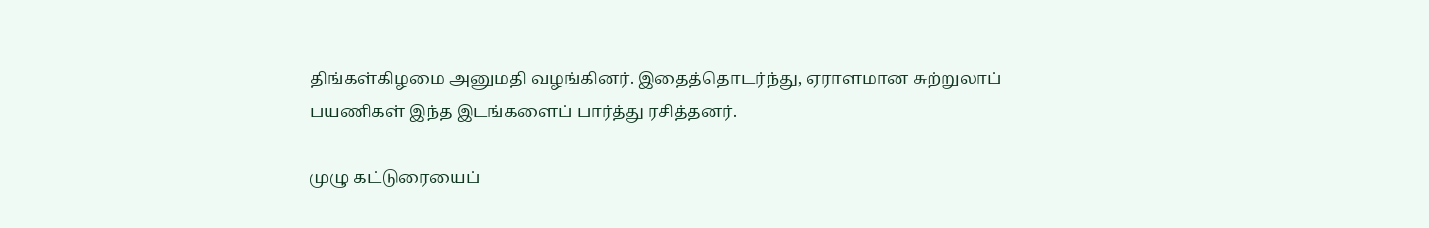திங்கள்கிழமை அனுமதி வழங்கினர். இதைத்தொடர்ந்து, ஏராளமான சுற்றுலாப் பயணிகள் இந்த இடங்களைப் பார்த்து ரசித்தனர்.

முழு கட்டுரையைப்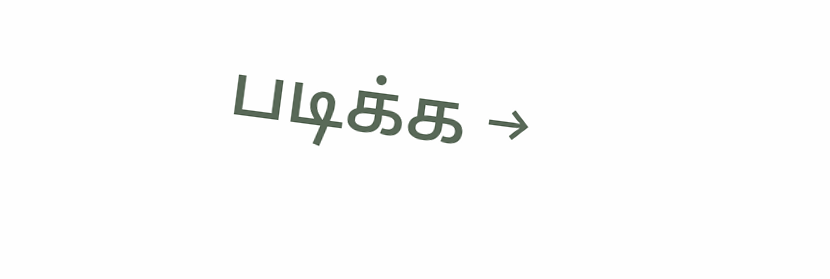படிக்க →